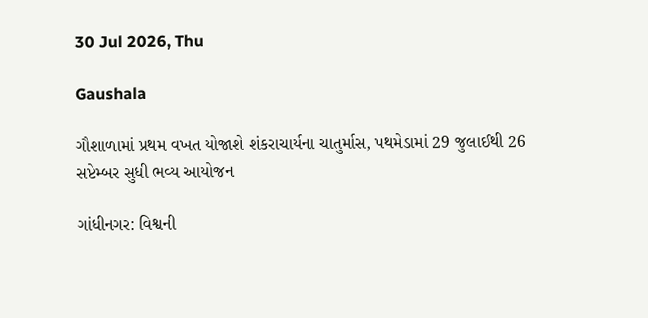30 Jul 2026, Thu

Gaushala

ગૌશાળામાં પ્રથમ વખત યોજાશે શંકરાચાર્યના ચાતુર્માસ, પથમેડામાં 29 જુલાઈથી 26 સપ્ટેમ્બર સુધી ભવ્ય આયોજન

ગાંધીનગર: વિશ્વની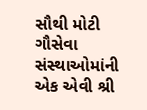સૌથી મોટી ગૌસેવા સંસ્થાઓમાંની એક એવી શ્રી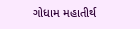ગોધામ મહાતીર્થ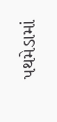પથમેડામાં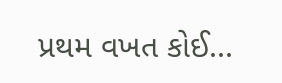પ્રથમ વખત કોઈ...